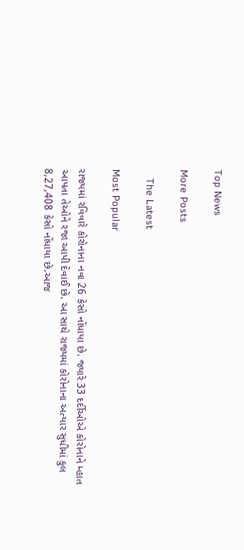Top News

More Posts

   The Latest

Most Popular

રાજ્યમાં રવિવારે કોરોનાના નવા 26 કેસો નોંધાયા છે. જ્યારે 33 દર્દીઓએ કોરોનાને મ્હાત આપતા તેઓને રજા આપી દેવાઈ છે. આ સાથે રાજ્યમાં કોરોનાના અત્યાર સુધીમાં કુલ 8,27,408 કેસો નોંધાયા છે.આજ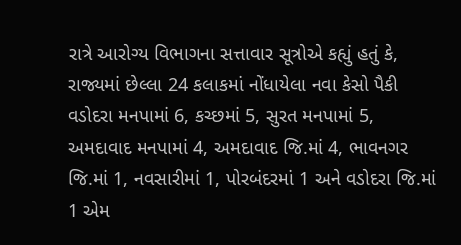રાત્રે આરોગ્ય વિભાગના સત્તાવાર સૂત્રોએ કહ્યું હતું કે, રાજ્યમાં છેલ્લા 24 કલાકમાં નોંધાયેલા નવા કેસો પૈકી વડોદરા મનપામાં 6, કચ્છમાં 5, સુરત મનપામાં 5, અમદાવાદ મનપામાં 4, અમદાવાદ જિ.માં 4, ભાવનગર જિ.માં 1, નવસારીમાં 1, પોરબંદરમાં 1 અને વડોદરા જિ.માં 1 એમ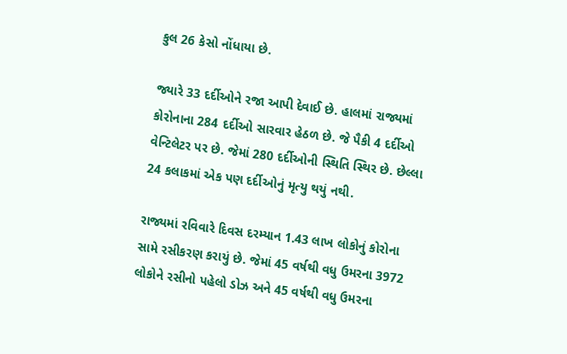કુલ 26 કેસો નોંધાયા છે.

જ્યારે 33 દર્દીઓને રજા આપી દેવાઈ છે. હાલમાં રાજ્યમાં કોરોનાના 284 દર્દીઓ સારવાર હેઠળ છે. જે પૈકી 4 દર્દીઓ વેન્ટિલેટર પર છે. જેમાં 280 દર્દીઓની સ્થિતિ સ્થિર છે. છેલ્લા 24 કલાકમાં એક પણ દર્દીઓનું મૃત્યુ થયું નથી.

રાજ્યમાં રવિવારે દિવસ દરમ્યાન 1.43 લાખ લોકોનું કોરોના સામે રસીકરણ કરાયું છે. જેમાં 45 વર્ષથી વધુ ઉમરના 3972 લોકોને રસીનો પહેલો ડોઝ અને 45 વર્ષથી વધુ ઉમરના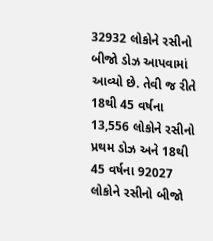32932 લોકોને રસીનો બીજો ડોઝ આપવામાં આવ્યો છે. તેવી જ રીતે 18થી 45 વર્ષના 13,556 લોકોને રસીનો પ્રથમ ડોઝ અને 18થી 45 વર્ષના 92027 લોકોને રસીનો બીજો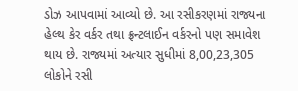ડોઝ આપવામાં આવ્યો છે. આ રસીકરણમાં રાજ્યના હેલ્થ કેર વર્કર તથા ફ્રન્ટલાઈન વર્કરનો પણ સમાવેશ થાય છે. રાજ્યમાં અત્યાર સુધીમાં 8,00,23,305 લોકોને રસી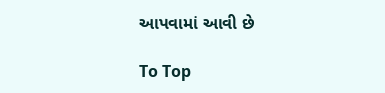આપવામાં આવી છે

To Top